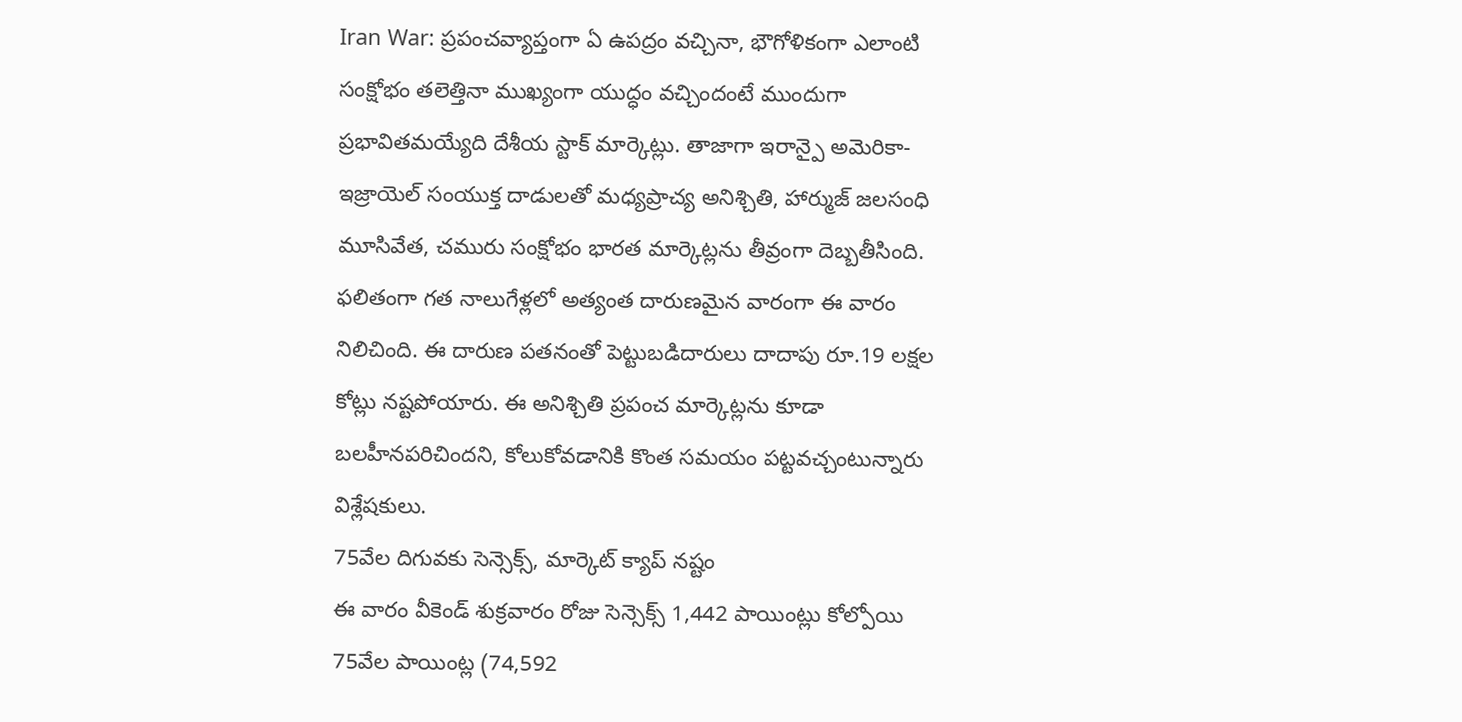Iran War: ప్రపంచవ్యాప్తంగా ఏ ఉపద్రం వచ్చినా, భౌగోళికంగా ఎలాంటి సంక్షోభం తలెత్తినా ముఖ్యంగా యుద్ధం వచ్చిందంటే ముందుగా ప్రభావితమయ్యేది దేశీయ స్టాక్ మార్కెట్లు. తాజాగా ఇరాన్పై అమెరికా-ఇజ్రాయెల్ సంయుక్త దాడులతో మధ్యప్రాచ్య అనిశ్చితి, హార్ముజ్ జలసంధి మూసివేత, చమురు సంక్షోభం భారత మార్కెట్లను తీవ్రంగా దెబ్బతీసింది. ఫలితంగా గత నాలుగేళ్లలో అత్యంత దారుణమైన వారంగా ఈ వారం నిలిచింది. ఈ దారుణ పతనంతో పెట్టుబడిదారులు దాదాపు రూ.19 లక్షల కోట్లు నష్టపోయారు. ఈ అనిశ్చితి ప్రపంచ మార్కెట్లను కూడా బలహీనపరిచిందని, కోలుకోవడానికి కొంత సమయం పట్టవచ్చంటున్నారు విశ్లేషకులు.
75వేల దిగువకు సెన్సెక్స్, మార్కెట్ క్యాప్ నష్టం
ఈ వారం వీకెండ్ శుక్రవారం రోజు సెన్సెక్స్ 1,442 పాయింట్లు కోల్పోయి 75వేల పాయింట్ల (74,592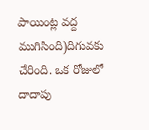పాయింట్ల వద్ద ముగిసింది)దిగువకు చేరింది. ఒక రోజులో దాదాపు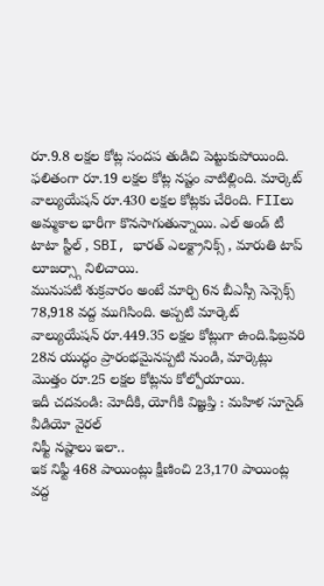రూ.9.8 లక్షల కోట్ల సందప తుడిచి పెట్టుకుపోయింది. ఫలితంగా రూ.19 లక్షల కోట్ల నష్టం వాటిల్లింది. మార్కెట్ వాల్యుయేషన్ రూ.430 లక్షల కోట్లకు చేరింది. FIIలు అమ్మకాల భారీగా కొనసాగుతున్నాయి. ఎల్ అండ్ టీ టాటా స్టీల్ , SBI, భారత్ ఎలక్ట్రానిక్స్ , మారుతి టాప్ లూజర్స్గా నిలిచాయి.
మునుపటి శుక్రవారం అంటే మార్చి 6న బీఎస్సీ సెన్సెక్స్ 78,918 వద్ద ముగిసింది. అప్పటి మార్కెట్ వాల్యుయేషన్ రూ.449.35 లక్షల కోట్లుగా ఉంది.ఫిబ్రవరి 28న యుద్ధం ప్రారంభమైనప్పటి నుండి, మార్కెట్లు మొత్తం రూ.25 లక్షల కోట్లను కోల్పోయాయి.
ఇదీ చదవండి: మోదీకి, యోగీకి విజ్ఞప్తి : మహిళ సూసైడ్ వీడియో వైరల్
నిఫ్టీ నష్టాలు ఇలా..
ఇక నిఫ్టీ 468 పాయింట్లు క్షీణించి 23,170 పాయింట్ల వద్ద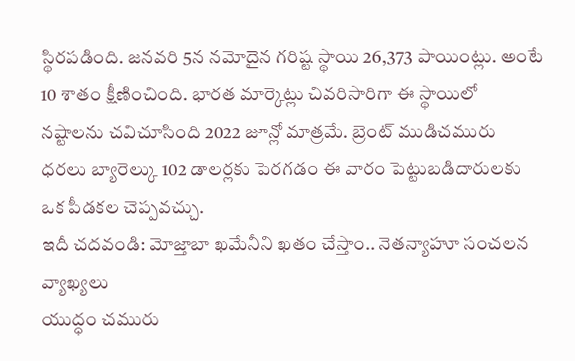స్థిరపడింది. జనవరి 5న నమోదైన గరిష్ట స్థాయి 26,373 పాయింట్లు. అంటే 10 శాతం క్షీణించింది. భారత మార్కెట్లు చివరిసారిగా ఈ స్థాయిలో నష్టాలను చవిచూసింది 2022 జూన్లో మాత్రమే. బ్రెంట్ ముడిచమురు ధరలు బ్యారెల్కు 102 డాలర్లకు పెరగడం ఈ వారం పెట్టుబడిదారులకు ఒక పీడకల చెప్పవచ్చు.
ఇదీ చదవండి: మోజ్తాబా ఖమేనీని ఖతం చేస్తాం.. నెతన్యాహూ సంచలన వ్యాఖ్యలు
యుద్ధం చమురు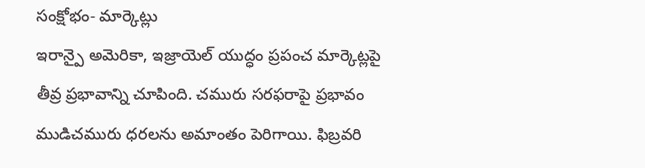సంక్షోభం- మార్కెట్లు
ఇరాన్పై అమెరికా, ఇజ్రాయెల్ యుద్ధం ప్రపంచ మార్కెట్లపై తీవ్ర ప్రభావాన్ని చూపింది. చమురు సరఫరాపై ప్రభావం ముడిచమురు ధరలను అమాంతం పెరిగాయి. ఫిబ్రవరి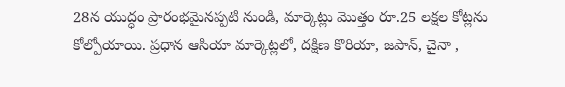28న యుద్ధం ప్రారంభమైనప్పటి నుండి, మార్కెట్లు మొత్తం రూ.25 లక్షల కోట్లను కోల్పోయాయి. ప్రధాన ఆసియా మార్కెట్లలో, దక్షిణ కొరియా, జపాన్, చైనా ,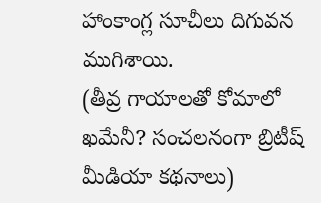హాంకాంగ్ల సూచీలు దిగువన ముగిశాయి.
(తీవ్ర గాయాలతో కోమాలో ఖమేనీ? సంచలనంగా బ్రిటీష్ మీడియా కథనాలు)